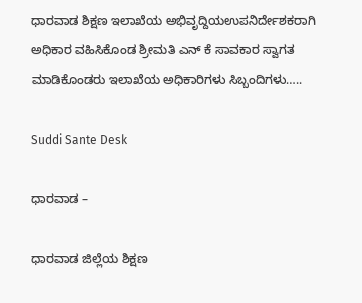ಧಾರವಾಡ ಶಿಕ್ಷಣ ಇಲಾಖೆಯ ಅಭಿವೃದ್ದಿಯಉಪನಿರ್ದೇಶಕರಾಗಿ ಅಧಿಕಾರ ವಹಿಸಿಕೊಂಡ ಶ್ರೀಮತಿ ಎನ್ ಕೆ ಸಾವಕಾರ ಸ್ವಾಗತ ಮಾಡಿಕೊಂಡರು ಇಲಾಖೆಯ ಅಧಿಕಾರಿಗಳು ಸಿಬ್ಬಂದಿಗಳು…..

Suddi Sante Desk

ಧಾರವಾಡ –

ಧಾರವಾಡ ಜಿಲ್ಲೆಯ ಶಿಕ್ಷಣ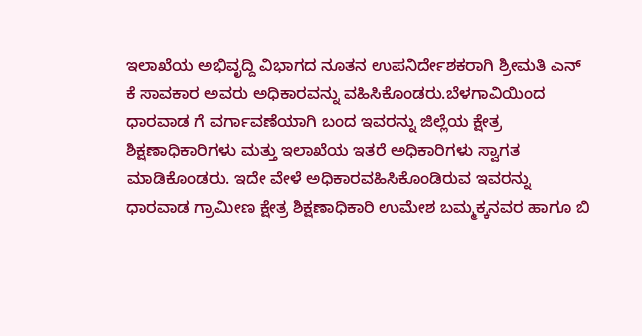ಇಲಾಖೆಯ ಅಭಿವೃದ್ದಿ ವಿಭಾಗದ ನೂತನ ಉಪನಿರ್ದೇಶಕರಾಗಿ ಶ್ರೀಮತಿ ಎನ್ ಕೆ ಸಾವಕಾರ ಅವರು ಅಧಿಕಾರವನ್ನು ವಹಿಸಿಕೊಂಡರು.ಬೆಳಗಾವಿಯಿಂದ ಧಾರವಾಡ ಗೆ ವರ್ಗಾವಣೆಯಾಗಿ ಬಂದ ಇವರನ್ನು ಜಿಲ್ಲೆಯ ಕ್ಷೇತ್ರ ಶಿಕ್ಷಣಾಧಿಕಾರಿಗಳು ಮತ್ತು ಇಲಾಖೆಯ ಇತರೆ ಅಧಿಕಾರಿಗಳು ಸ್ವಾಗತ ಮಾಡಿಕೊಂಡರು. ಇದೇ ವೇಳೆ ಅಧಿಕಾರವಹಿಸಿಕೊಂಡಿರುವ ಇವರನ್ನು ಧಾರವಾಡ ಗ್ರಾಮೀಣ ಕ್ಷೇತ್ರ ಶಿಕ್ಷಣಾಧಿಕಾರಿ ಉಮೇಶ ಬಮ್ಮಕ್ಕನವರ ಹಾಗೂ ಬಿ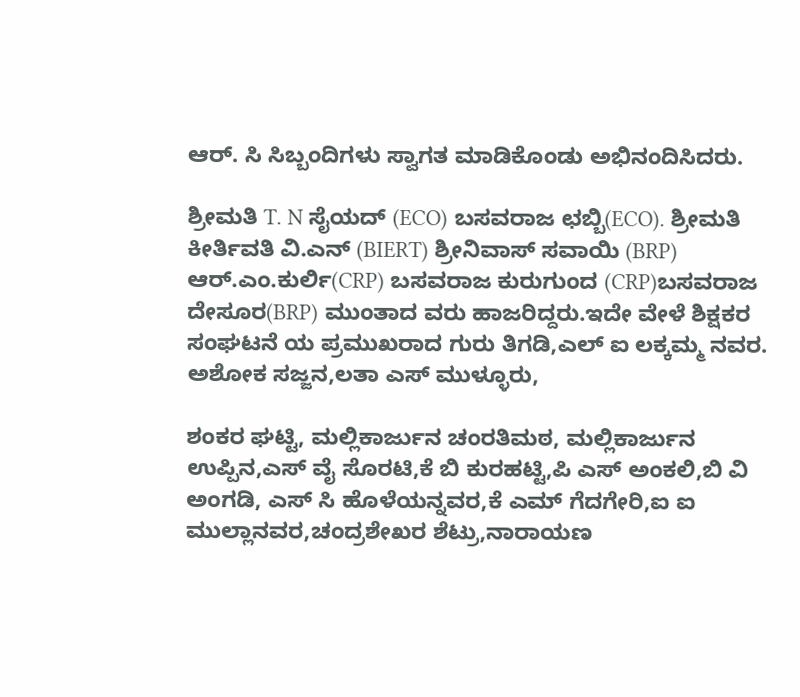ಆರ್. ಸಿ ಸಿಬ್ಬಂದಿಗಳು ಸ್ವಾಗತ ಮಾಡಿಕೊಂಡು ಅಭಿನಂದಿಸಿದರು.

ಶ್ರೀಮತಿ T. N ಸೈಯದ್ (ECO) ಬಸವರಾಜ ಛಬ್ಬಿ(ECO). ಶ್ರೀಮತಿ ಕೀರ್ತಿವತಿ ವಿ.ಎನ್ (BIERT) ಶ್ರೀನಿವಾಸ್ ಸವಾಯಿ (BRP) ಆರ್.ಎಂ.ಕುರ್ಲಿ(CRP) ಬಸವರಾಜ ಕುರುಗುಂದ (CRP)ಬಸವರಾಜ ದೇಸೂರ(BRP) ಮುಂತಾದ ವರು ಹಾಜರಿದ್ದರು.ಇದೇ ವೇಳೆ ಶಿಕ್ಷಕರ ಸಂಘಟನೆ ಯ ಪ್ರಮುಖರಾದ ಗುರು ತಿಗಡಿ,ಎಲ್ ಐ ಲಕ್ಕಮ್ಮ ನವರ. ಅಶೋಕ ಸಜ್ಜನ,ಲತಾ ಎಸ್ ಮುಳ್ಳೂರು,

ಶಂಕರ ಘಟ್ಟಿ, ಮಲ್ಲಿಕಾರ್ಜುನ ಚಂರತಿಮಠ, ಮಲ್ಲಿಕಾರ್ಜುನ ಉಪ್ಪಿನ,ಎಸ್ ವೈ ಸೊರಟಿ,ಕೆ ಬಿ ಕುರಹಟ್ಟಿ,ಪಿ ಎಸ್ ಅಂಕಲಿ,ಬಿ ವಿ ಅಂಗಡಿ, ಎಸ್ ಸಿ ಹೊಳೆಯನ್ನವರ,ಕೆ ಎಮ್ ಗೆದಗೇರಿ,ಐ ಐ ಮುಲ್ಲಾನವರ,ಚಂದ್ರಶೇಖರ ಶೆಟ್ರು,ನಾರಾಯಣ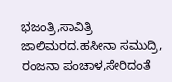ಭಜಂತ್ರಿ,ಸಾವಿತ್ರಿ ಜಾಲಿಮರದ.ಹಸೀನಾ ಸಮುದ್ರಿ, ರಂಜನಾ ಪಂಚಾಳ,ಸೇರಿದಂತೆ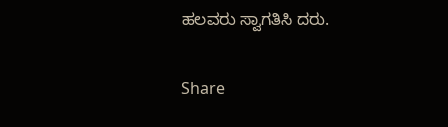ಹಲವರು ಸ್ವಾಗತಿಸಿ ದರು.

Share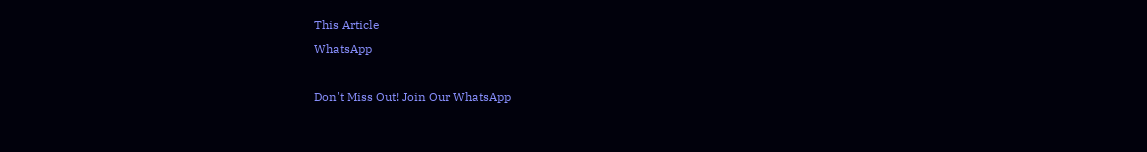This Article
WhatsApp

Don't Miss Out! Join Our WhatsApp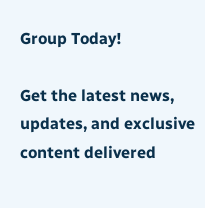Group Today!

Get the latest news, updates, and exclusive content delivered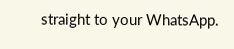straight to your WhatsApp.